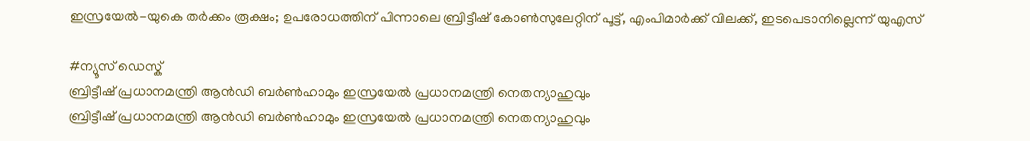ഇസ്രയേൽ-യുകെ തർക്കം രൂക്ഷം; ഉപരോധത്തിന് പിന്നാലെ ബ്രിട്ടീഷ് കോൺസുലേറ്റിന് പൂട്ട്, എംപിമാർക്ക് വിലക്ക്, ഇടപെടാനില്ലെന്ന് യുഎസ്

#ന്യൂസ് ഡെസ്ക്
ബ്രിട്ടീഷ് പ്രധാനമന്ത്രി ആന്‍ഡി ബര്‍ണ്‍ഹാമും ഇസ്രയേല്‍ പ്രധാനമന്ത്രി നെതന്യാഹുവും
ബ്രിട്ടീഷ് പ്രധാനമന്ത്രി ആന്‍ഡി ബര്‍ണ്‍ഹാമും ഇസ്രയേല്‍ പ്രധാനമന്ത്രി നെതന്യാഹുവും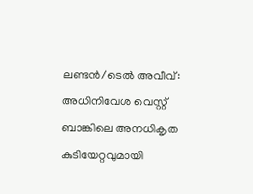ലണ്ടൻ/ടെൽ അവീവ്: അധിനിവേശ വെസ്റ്റ് ബാങ്കിലെ അനധികൃത കുടിയേറ്റവുമായി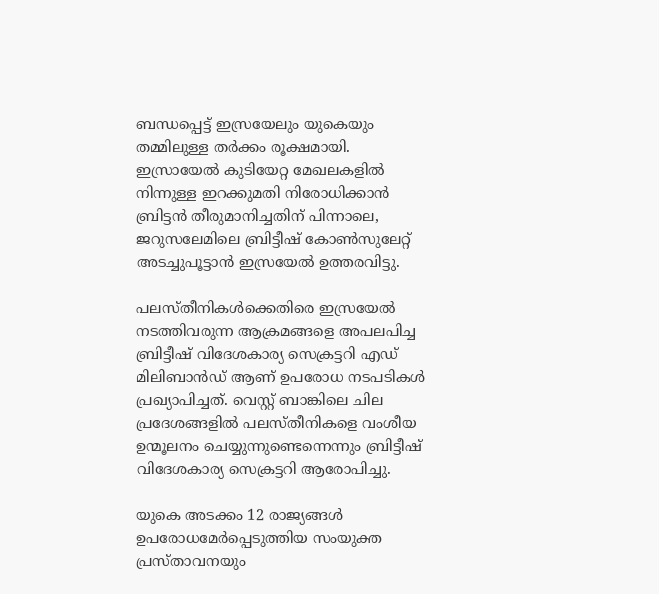ബന്ധപ്പെട്ട് ഇസ്രയേലും യുകെയും തമ്മിലുള്ള തർക്കം രൂക്ഷമായി. ഇസ്രായേൽ കുടിയേറ്റ മേഖലകളിൽ നിന്നുള്ള ഇറക്കുമതി നിരോധിക്കാൻ ബ്രിട്ടൻ തീരുമാനിച്ചതിന് പിന്നാലെ, ജറുസലേമിലെ ബ്രിട്ടീഷ് കോൺസുലേറ്റ് അടച്ചുപൂട്ടാൻ ഇസ്രയേൽ ഉത്തരവിട്ടു.

പലസ്തീനികൾക്കെതിരെ ഇസ്രയേൽ നടത്തിവരുന്ന ആക്രമങ്ങളെ അപലപിച്ച ബ്രിട്ടീഷ് വിദേശകാര്യ സെക്രട്ടറി എഡ് മിലിബാൻഡ് ആണ് ഉപരോധ നടപടികൾ പ്രഖ്യാപിച്ചത്. വെസ്റ്റ് ബാങ്കിലെ ചില പ്രദേശങ്ങളിൽ പലസ്തീനികളെ വംശീയ ഉന്മൂലനം ചെയ്യുന്നുണ്ടെന്നെന്നും ബ്രിട്ടീഷ് വിദേശകാര്യ സെക്രട്ടറി ആരോപിച്ചു.

യുകെ അടക്കം 12 രാജ്യങ്ങൾ ഉപരോധമേർപ്പെടുത്തിയ സംയുക്ത പ്രസ്താവനയും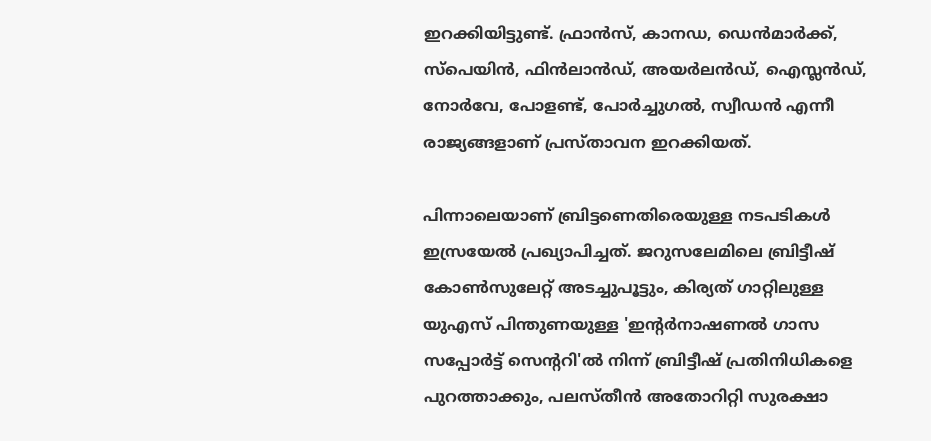ഇറക്കിയിട്ടുണ്ട്. ഫ്രാൻസ്, കാനഡ, ഡെൻമാർക്ക്, സ്‌പെയിൻ, ഫിൻലാൻഡ്, അയർലൻഡ്, ഐസ്ലൻഡ്, നോർവേ, പോളണ്ട്, പോർച്ചുഗൽ, സ്വീഡൻ എന്നീ രാജ്യങ്ങളാണ് പ്രസ്താവന ഇറക്കിയത്.

പിന്നാലെയാണ് ബ്രിട്ടണെതിരെയുള്ള നടപടികൾ ഇസ്രയേൽ പ്രഖ്യാപിച്ചത്. ജറുസലേമിലെ ബ്രിട്ടീഷ് കോൺസുലേറ്റ് അടച്ചുപൂട്ടും, കിര്യത് ഗാറ്റിലുള്ള യുഎസ് പിന്തുണയുള്ള 'ഇന്റർനാഷണൽ ഗാസ സപ്പോർട്ട് സെന്ററി'ൽ നിന്ന് ബ്രിട്ടീഷ് പ്രതിനിധികളെ പുറത്താക്കും, പലസ്തീൻ അതോറിറ്റി സുരക്ഷാ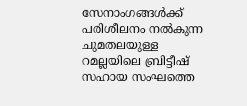സേനാംഗങ്ങൾക്ക് പരിശീലനം നൽകുന്ന ചുമതലയുള്ള റമല്ലയിലെ ബ്രിട്ടീഷ് സഹായ സംഘത്തെ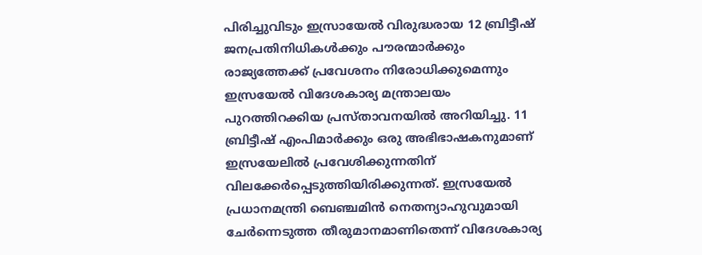പിരിച്ചുവിടും ഇസ്രായേൽ വിരുദ്ധരായ 12 ബ്രിട്ടീഷ് ജനപ്രതിനിധികൾക്കും പൗരന്മാർക്കും രാജ്യത്തേക്ക് പ്രവേശനം നിരോധിക്കുമെന്നും ഇസ്രയേൽ വിദേശകാര്യ മന്ത്രാലയം പുറത്തിറക്കിയ പ്രസ്താവനയിൽ അറിയിച്ചു. 11 ബ്രിട്ടീഷ് എംപിമാർക്കും ഒരു അഭിഭാഷകനുമാണ് ഇസ്രയേലിൽ പ്രവേശിക്കുന്നതിന് വിലക്കേർപ്പെടുത്തിയിരിക്കുന്നത്. ഇസ്രയേൽ പ്രധാനമന്ത്രി ബെഞ്ചമിൻ നെതന്യാഹുവുമായി ചേർന്നെടുത്ത തീരുമാനമാണിതെന്ന് വിദേശകാര്യ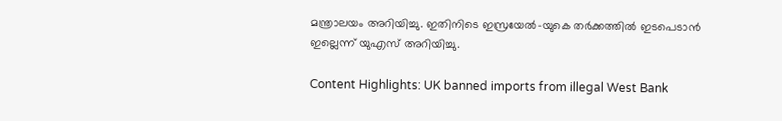മന്ത്രാലയം അറിയിച്ചു. ഇതിനിടെ ഇസ്രയേൽ-യുകെ തർക്കത്തിൽ ഇടപെടാൻ ഇല്ലെന്ന് യുഎസ് അറിയിച്ചു.

Content Highlights: UK banned imports from illegal West Bank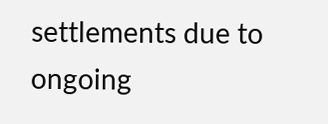settlements due to ongoing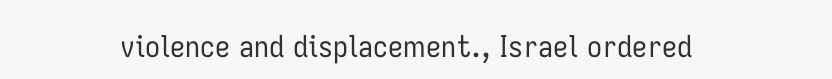violence and displacement., Israel ordered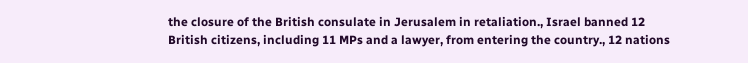the closure of the British consulate in Jerusalem in retaliation., Israel banned 12 British citizens, including 11 MPs and a lawyer, from entering the country., 12 nations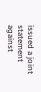issued a joint statement against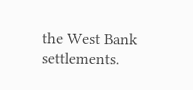the West Bank settlements.